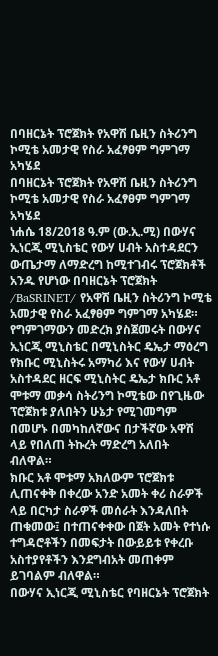በባዘርኔት ፕሮጀክት የአዋሽ ቤዚን ስትሪንግ ኮሚቴ አመታዊ የስራ አፈፃፀም ግምገማ አካሄደ
በባዘርኔት ፕሮጀክት የአዋሽ ቤዚን ስትሪንግ ኮሚቴ አመታዊ የስራ አፈፃፀም ግምገማ አካሄደ
ነሐሴ 18/2018 ዓ.ም (ው.ኢ.ሚ) በውሃና ኢነርጂ ሚኒስቴር የውሃ ሀብት አስተዳደርን ውጤታማ ለማድረግ ከሚተገብሩ ፕሮጀክቶች አንዱ የሆነው በባዘርኔት ፕሮጀክት /BaSRINET/ የአዋሽ ቤዚን ስትሪንግ ኮሚቴ አመታዊ የስራ አፈፃፀም ግምገማ አካሄደ።
የግምገማውን መድረክ ያስጀመሩት በውሃና ኢነርጂ ሚኒስቴር በሚኒስትር ዴኤታ ማዕረግ የክቡር ሚኒስትሩ አማካሪ እና የውሃ ሀብት አስተዳደር ዘርፍ ሚኒስትር ዴኤታ ክቡር አቶ ሞቱማ መቃሳ ስትሪንግ ኮሚቴው በየጊዜው ፕሮጀክቱ ያለበትን ሁኔታ የሚገመግም በመሆኑ በመካከለኛውና በታችኛው አዋሽ ላይ የበለጠ ትኩረት ማድረግ አለበት ብለዋል።
ክቡር አቶ ሞቱማ አክለውም ፕሮጀክቱ ሊጠናቀቅ በቀረው አንድ አመት ቀሪ ስራዎች ላይ በርካታ ስራዎች መሰራት እንዳለበት ጠቁመው፤ በተጠናቀቀው በጀት አመት የተነሱ ተግዳሮቶችን በመፍታት በውይይቱ የቀረቡ አስተያየቶችን እንደግብአት መጠቀም ይገባልም ብለዋል።
በውሃና ኢነርጂ ሚኒስቴር የባዘርኔት ፕሮጀክት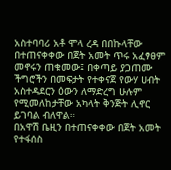አስተባባሪ አቶ ሞላ ረዳ በበኩላቸው በተጠናቀቀው በጀት አመት ጥሩ አፈፃፀም መኖሩን ጠቁመው፤ በቀጣይ ያጋጠሙ ችግሮችን በመፍታት የተቀናጀ የውሃ ሀብት አስተዳደርን ዕውን ለማድረግ ሁሉም የሚመለከታቸው አካላት ቅንጅት ሊኖር ይገባል ብለዋል።
በአዋሽ ቤዚን በተጠናቀቀው በጀት አመት የተፋሰስ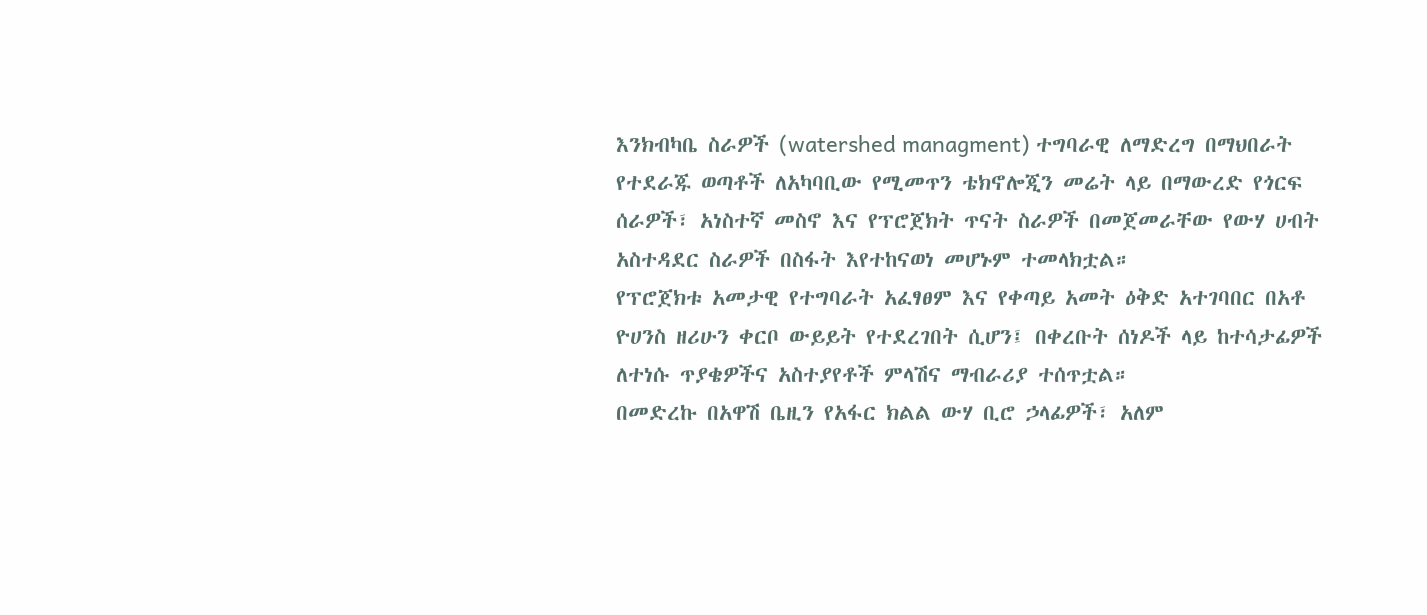እንክብካቤ ስራዎች (watershed managment) ተግባራዊ ለማድረግ በማህበራት የተደራጁ ወጣቶች ለአካባቢው የሚመጥን ቴክኖሎጂን መሬት ላይ በማውረድ የጎርፍ ሰራዎች፣ አነስተኛ መስኖ እና የፕሮጀክት ጥናት ስራዎች በመጀመራቸው የውሃ ሀብት አስተዳደር ስራዎች በስፋት እየተከናወነ መሆኑም ተመላክቷል።
የፕሮጀክቱ አመታዊ የተግባራት አፈፃፀም እና የቀጣይ አመት ዕቅድ አተገባበር በአቶ ዮሀንስ ዘሪሁን ቀርቦ ውይይት የተደረገበት ሲሆን፤ በቀረቡት ሰነዶች ላይ ከተሳታፊዎች ለተነሱ ጥያቄዎችና አስተያየቶች ምላሽና ማብራሪያ ተሰጥቷል።
በመድረኩ በአዋሽ ቤዚን የአፋር ክልል ውሃ ቢሮ ኃላፊዎች፣ አለም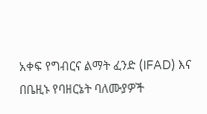አቀፍ የግብርና ልማት ፈንድ (IFAD) እና በቤዚኑ የባዘርኔት ባለሙያዎች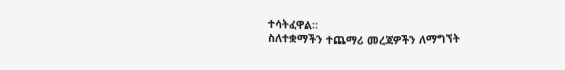ተሳትፈዋል።
ስለተቋማችን ተጨማሪ መረጃዎችን ለማግኘት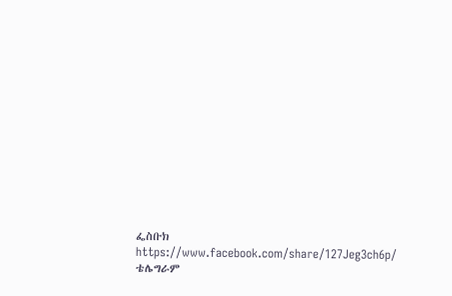ፌስቡክ
https://www.facebook.com/share/127Jeg3ch6p/
ቴሌግራም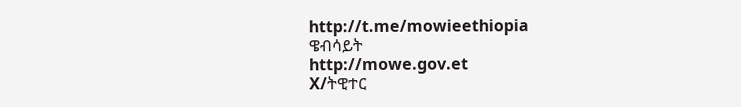http://t.me/mowieethiopia
ዌብሳይት
http://mowe.gov.et
X/ትዊተር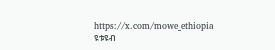https://x.com/mowe_ethiopia
ዩቱዩብ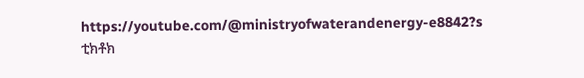https://youtube.com/@ministryofwaterandenergy-e8842?s
ቲክቶክ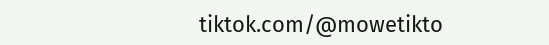tiktok.com/@mowetikto